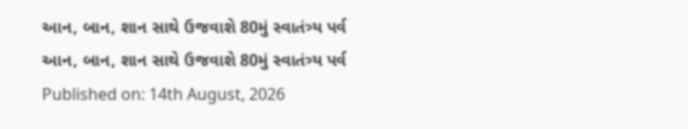આન, બાન, શાન સાથે ઉજવાશે 80મું સ્વાતંત્ર્ય પર્વ
આન, બાન, શાન સાથે ઉજવાશે 80મું સ્વાતંત્ર્ય પર્વ
Published on: 14th August, 2026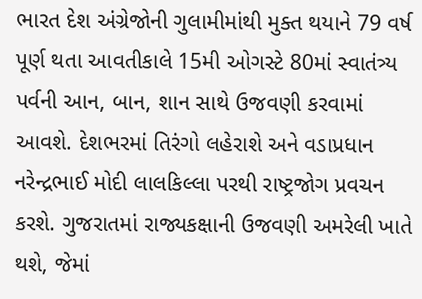ભારત દેશ અંગ્રેજોની ગુલામીમાંથી મુક્ત થયાને 79 વર્ષ પૂર્ણ થતા આવતીકાલે 15મી ઓગસ્ટે 80માં સ્વાતંત્ર્ય પર્વની આન, બાન, શાન સાથે ઉજવણી કરવામાં આવશે. દેશભરમાં તિરંગો લહેરાશે અને વડાપ્રધાન નરેન્દ્રભાઈ મોદી લાલકિલ્લા પરથી રાષ્ટ્રજોગ પ્રવચન કરશે. ગુજરાતમાં રાજ્યકક્ષાની ઉજવણી અમરેલી ખાતે થશે, જેમાં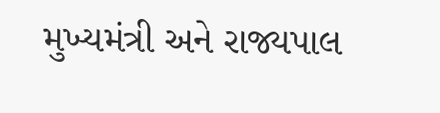મુખ્યમંત્રી અને રાજ્યપાલ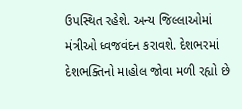ઉપસ્થિત રહેશે. અન્ય જિલ્લાઓમાં મંત્રીઓ ધ્વજવંદન કરાવશે. દેશભરમાં દેશભક્તિનો માહોલ જોવા મળી રહ્યો છે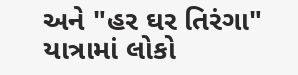અને "હર ઘર તિરંગા" યાત્રામાં લોકો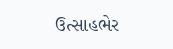ઉત્સાહભેર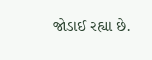જોડાઈ રહ્યા છે.